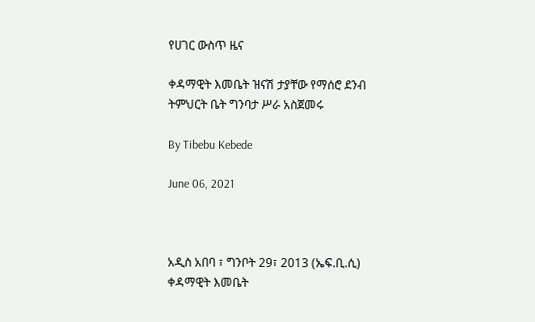የሀገር ውስጥ ዜና

ቀዳማዊት እመቤት ዝናሽ ታያቸው የማሰሮ ደንብ ትምህርት ቤት ግንባታ ሥራ አስጀመሩ

By Tibebu Kebede

June 06, 2021



አዲስ አበባ ፣ ግንቦት 29፣ 2013 (ኤፍ.ቢ.ሲ) ቀዳማዊት እመቤት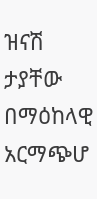ዝናሽ ታያቸው በማዕከላዊ አርማጭሆ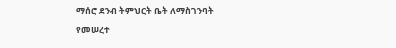ማሰሮ ደንብ ትምህርት ቤት ለማስገንባት የመሠረተ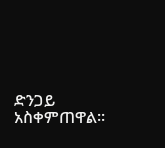ድንጋይ አስቀምጠዋል፡፡